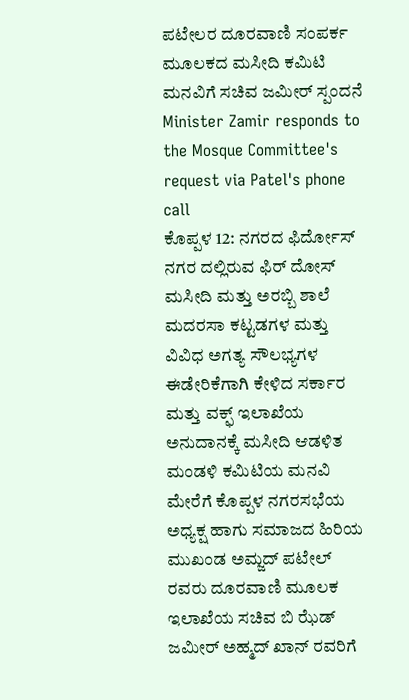ಪಟೇಲರ ದೂರವಾಣಿ ಸಂಪರ್ಕ ಮೂಲಕದ ಮಸೀದಿ ಕಮಿಟಿ ಮನವಿಗೆ ಸಚಿವ ಜಮೀರ್ ಸ್ಪಂದನೆ
Minister Zamir responds to the Mosque Committee's request via Patel's phone call
ಕೊಪ್ಪಳ 12: ನಗರದ ಫಿರ್ದೋಸ್ ನಗರ ದಲ್ಲಿರುವ ಫಿರ್ ದೋಸ್ ಮಸೀದಿ ಮತ್ತು ಅರಬ್ಬಿ ಶಾಲೆ ಮದರಸಾ ಕಟ್ಟಡಗಳ ಮತ್ತು ವಿವಿಧ ಅಗತ್ಯ ಸೌಲಭ್ಯಗಳ ಈಡೇರಿಕೆಗಾಗಿ ಕೇಳಿದ ಸರ್ಕಾರ ಮತ್ತು ವಕ್ಫ್ ಇಲಾಖೆಯ ಅನುದಾನಕ್ಕೆ ಮಸೀದಿ ಆಡಳಿತ ಮಂಡಳಿ ಕಮಿಟಿಯ ಮನವಿ ಮೇರೆಗೆ ಕೊಪ್ಪಳ ನಗರಸಭೆಯ ಅಧ್ಯಕ್ಷ ಹಾಗು ಸಮಾಜದ ಹಿರಿಯ ಮುಖಂಡ ಅಮ್ಜದ್ ಪಟೇಲ್ ರವರು ದೂರವಾಣಿ ಮೂಲಕ ಇಲಾಖೆಯ ಸಚಿವ ಬಿ ಝೆಡ್ ಜಮೀರ್ ಅಹ್ಮದ್ ಖಾನ್ ರವರಿಗೆ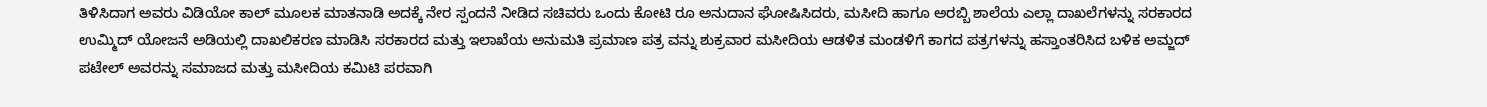ತಿಳಿಸಿದಾಗ ಅವರು ವಿಡಿಯೋ ಕಾಲ್ ಮೂಲಕ ಮಾತನಾಡಿ ಅದಕ್ಕೆ ನೇರ ಸ್ಪಂದನೆ ನೀಡಿದ ಸಚಿವರು ಒಂದು ಕೋಟಿ ರೂ ಅನುದಾನ ಘೋಷಿಸಿದರು, ಮಸೀದಿ ಹಾಗೂ ಅರಬ್ಬಿ ಶಾಲೆಯ ಎಲ್ಲಾ ದಾಖಲೆಗಳನ್ನು ಸರಕಾರದ ಉಮ್ಮಿದ್ ಯೋಜನೆ ಅಡಿಯಲ್ಲಿ ದಾಖಲಿಕರಣ ಮಾಡಿಸಿ ಸರಕಾರದ ಮತ್ತು ಇಲಾಖೆಯ ಅನುಮತಿ ಪ್ರಮಾಣ ಪತ್ರ ವನ್ನು ಶುಕ್ರವಾರ ಮಸೀದಿಯ ಆಡಳಿತ ಮಂಡಳಿಗೆ ಕಾಗದ ಪತ್ರಗಳನ್ನು ಹಸ್ತಾಂತರಿಸಿದ ಬಳಿಕ ಅಮ್ಜದ್ ಪಟೇಲ್ ಅವರನ್ನು ಸಮಾಜದ ಮತ್ತು ಮಸೀದಿಯ ಕಮಿಟಿ ಪರವಾಗಿ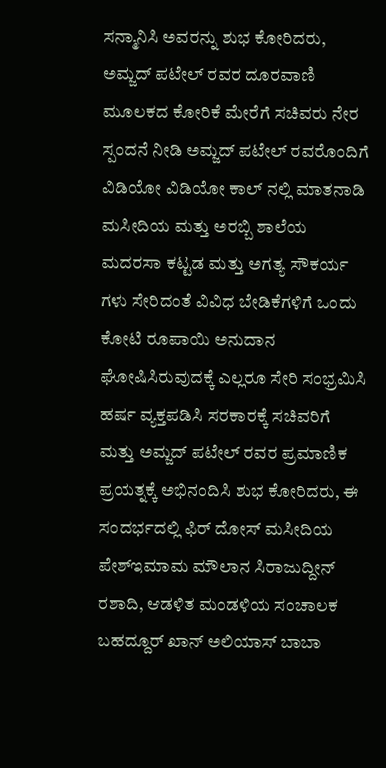ಸನ್ಮಾನಿಸಿ ಅವರನ್ನು ಶುಭ ಕೋರಿದರು,
ಅಮ್ಜದ್ ಪಟೇಲ್ ರವರ ದೂರವಾಣಿ ಮೂಲಕದ ಕೋರಿಕೆ ಮೇರೆಗೆ ಸಚಿವರು ನೇರ ಸ್ಪಂದನೆ ನೀಡಿ ಅಮ್ಜದ್ ಪಟೇಲ್ ರವರೊಂದಿಗೆ ವಿಡಿಯೋ ವಿಡಿಯೋ ಕಾಲ್ ನಲ್ಲಿ ಮಾತನಾಡಿ ಮಸೀದಿಯ ಮತ್ತು ಅರಬ್ಬಿ ಶಾಲೆಯ ಮದರಸಾ ಕಟ್ಟಡ ಮತ್ತು ಅಗತ್ಯ ಸೌಕರ್ಯ ಗಳು ಸೇರಿದಂತೆ ವಿವಿಧ ಬೇಡಿಕೆಗಳಿಗೆ ಒಂದು ಕೋಟಿ ರೂಪಾಯಿ ಅನುದಾನ ಘೋಷಿಸಿರುವುದಕ್ಕೆ ಎಲ್ಲರೂ ಸೇರಿ ಸಂಭ್ರಮಿಸಿ ಹರ್ಷ ವ್ಯಕ್ತಪಡಿಸಿ ಸರಕಾರಕ್ಕೆ ಸಚಿವರಿಗೆ ಮತ್ತು ಅಮ್ಜದ್ ಪಟೇಲ್ ರವರ ಪ್ರಮಾಣಿಕ ಪ್ರಯತ್ನಕ್ಕೆ ಅಭಿನಂದಿಸಿ ಶುಭ ಕೋರಿದರು, ಈ ಸಂದರ್ಭದಲ್ಲಿ ಫಿರ್ ದೋಸ್ ಮಸೀದಿಯ ಪೇಶ್ಇಮಾಮ ಮೌಲಾನ ಸಿರಾಜುದ್ದೀನ್ ರಶಾದಿ, ಆಡಳಿತ ಮಂಡಳಿಯ ಸಂಚಾಲಕ ಬಹದ್ದೂರ್ ಖಾನ್ ಅಲಿಯಾಸ್ ಬಾಬಾ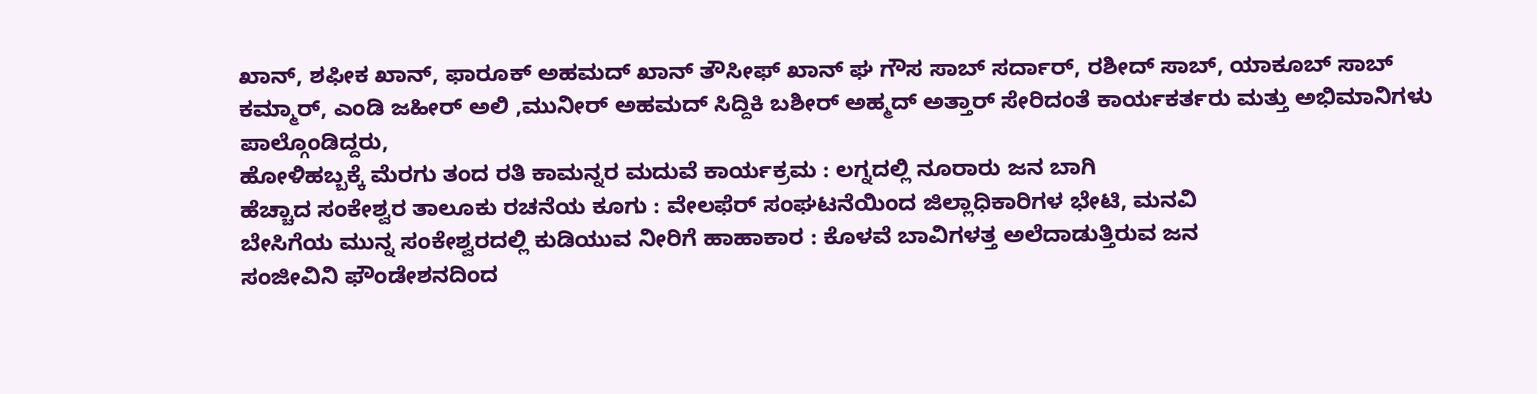ಖಾನ್, ಶಫೀಕ ಖಾನ್, ಫಾರೂಕ್ ಅಹಮದ್ ಖಾನ್ ತೌಸೀಫ್ ಖಾನ್ ಘ ಗೌಸ ಸಾಬ್ ಸರ್ದಾರ್, ರಶೀದ್ ಸಾಬ್, ಯಾಕೂಬ್ ಸಾಬ್ ಕಮ್ಮಾರ್, ಎಂಡಿ ಜಹೀರ್ ಅಲಿ ,ಮುನೀರ್ ಅಹಮದ್ ಸಿದ್ದಿಕಿ ಬಶೀರ್ ಅಹ್ಮದ್ ಅತ್ತಾರ್ ಸೇರಿದಂತೆ ಕಾರ್ಯಕರ್ತರು ಮತ್ತು ಅಭಿಮಾನಿಗಳು ಪಾಲ್ಗೊಂಡಿದ್ದರು,
ಹೋಳಿಹಬ್ಬಕ್ಕೆ ಮೆರಗು ತಂದ ರತಿ ಕಾಮನ್ನರ ಮದುವೆ ಕಾರ್ಯಕ್ರಮ : ಲಗ್ನದಲ್ಲಿ ನೂರಾರು ಜನ ಬಾಗಿ
ಹೆಚ್ಚಾದ ಸಂಕೇಶ್ವರ ತಾಲೂಕು ರಚನೆಯ ಕೂಗು : ವೇಲಫೆರ್ ಸಂಘಟನೆಯಿಂದ ಜಿಲ್ಲಾಧಿಕಾರಿಗಳ ಭೇಟಿ, ಮನವಿ
ಬೇಸಿಗೆಯ ಮುನ್ನ ಸಂಕೇಶ್ವರದಲ್ಲಿ ಕುಡಿಯುವ ನೀರಿಗೆ ಹಾಹಾಕಾರ : ಕೊಳವೆ ಬಾವಿಗಳತ್ತ ಅಲೆದಾಡುತ್ತಿರುವ ಜನ
ಸಂಜೀವಿನಿ ಫೌಂಡೇಶನದಿಂದ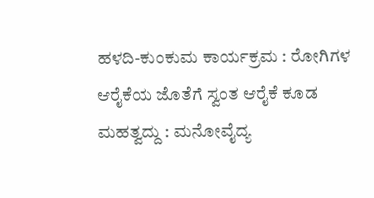ಹಳದಿ-ಕುಂಕುಮ ಕಾರ್ಯಕ್ರಮ : ರೋಗಿಗಳ ಆರೈಕೆಯ ಜೊತೆಗೆ ಸ್ವಂತ ಆರೈಕೆ ಕೂಡ ಮಹತ್ವದ್ದು : ಮನೋವೈದ್ಯ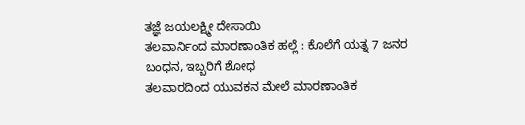ತಜ್ಞೆ ಜಯಲಕ್ಷ್ಮೀ ದೇಸಾಯಿ
ತಲವಾರ್ನಿಂದ ಮಾರಣಾಂತಿಕ ಹಲ್ಲೆ : ಕೊಲೆಗೆ ಯತ್ನ 7 ಜನರ ಬಂಧನ, ಇಬ್ಬರಿಗೆ ಶೋಧ
ತಲವಾರದಿಂದ ಯುವಕನ ಮೇಲೆ ಮಾರಣಾಂತಿಕ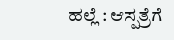ಹಲ್ಲೆ : ಆಸ್ಪತ್ರೆಗೆ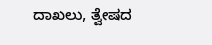ದಾಖಲು, ತ್ವೇಷದ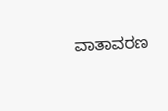ವಾತಾವರಣ